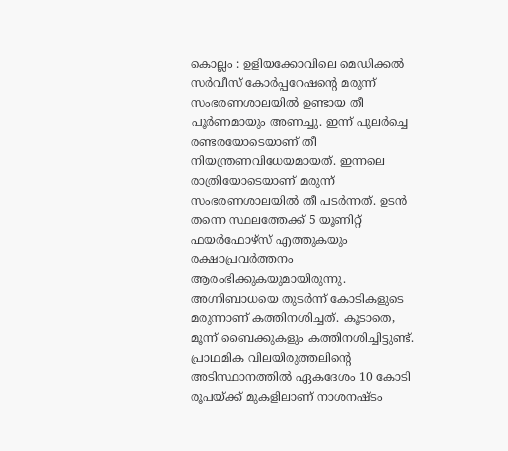കൊല്ലം : ഉളിയക്കോവിലെ മെഡിക്കൽ സർവീസ് കോർപ്പറേഷന്റെ മരുന്ന് സംഭരണശാലയിൽ ഉണ്ടായ തീ പൂർണമായും അണച്ചു. ഇന്ന് പുലർച്ചെ രണ്ടരയോടെയാണ് തീ നിയന്ത്രണവിധേയമായത്. ഇന്നലെ രാത്രിയോടെയാണ് മരുന്ന് സംഭരണശാലയിൽ തീ പടർന്നത്. ഉടൻ തന്നെ സ്ഥലത്തേക്ക് 5 യൂണിറ്റ് ഫയർഫോഴ്സ് എത്തുകയും രക്ഷാപ്രവർത്തനം ആരംഭിക്കുകയുമായിരുന്നു. അഗ്നിബാധയെ തുടർന്ന് കോടികളുടെ മരുന്നാണ് കത്തിനശിച്ചത്. കൂടാതെ, മൂന്ന് ബൈക്കുകളും കത്തിനശിച്ചിട്ടുണ്ട്.
പ്രാഥമിക വിലയിരുത്തലിന്റെ അടിസ്ഥാനത്തിൽ ഏകദേശം 10 കോടി രൂപയ്ക്ക് മുകളിലാണ് നാശനഷ്ടം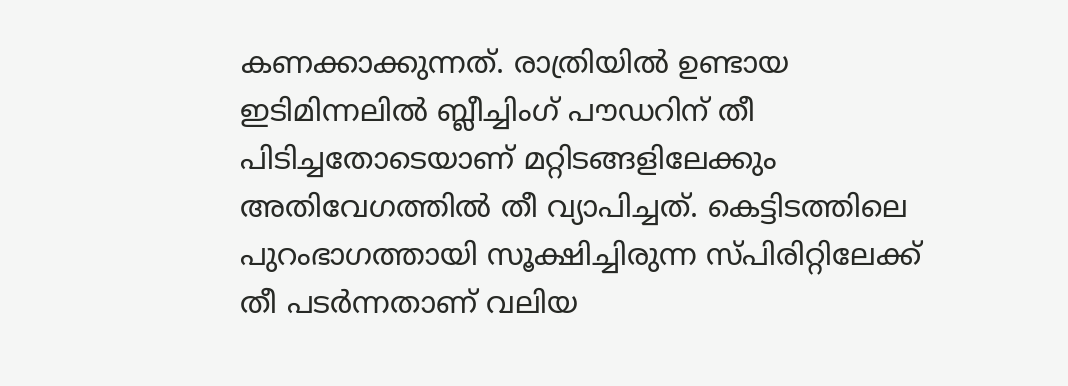കണക്കാക്കുന്നത്. രാത്രിയിൽ ഉണ്ടായ ഇടിമിന്നലിൽ ബ്ലീച്ചിംഗ് പൗഡറിന് തീ പിടിച്ചതോടെയാണ് മറ്റിടങ്ങളിലേക്കും അതിവേഗത്തിൽ തീ വ്യാപിച്ചത്. കെട്ടിടത്തിലെ പുറംഭാഗത്തായി സൂക്ഷിച്ചിരുന്ന സ്പിരിറ്റിലേക്ക് തീ പടർന്നതാണ് വലിയ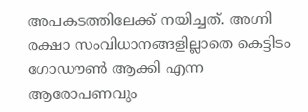അപകടത്തിലേക്ക് നയിച്ചത്. അഗ്നി രക്ഷാ സംവിധാനങ്ങളില്ലാതെ കെട്ടിടം ഗോഡൗൺ ആക്കി എന്ന ആരോപണവും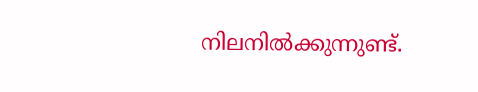നിലനിൽക്കുന്നുണ്ട്.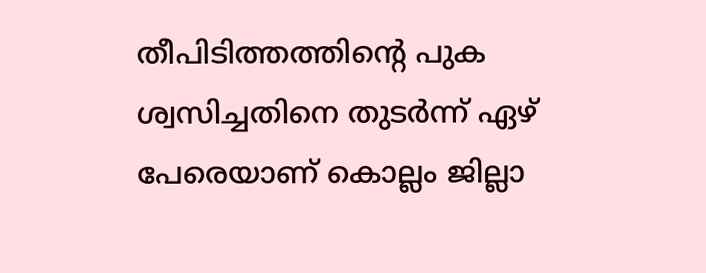തീപിടിത്തത്തിന്റെ പുക ശ്വസിച്ചതിനെ തുടർന്ന് ഏഴ് പേരെയാണ് കൊല്ലം ജില്ലാ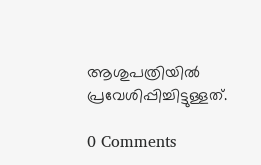ആശുപത്രിയിൽ പ്രവേശിപ്പിച്ചിട്ടുള്ളത്.

0 Comments